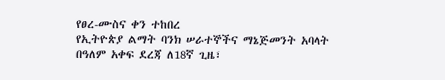የፀረ-ሙስና ቀን ተከበረ
የኢትዮጵያ ልማት ባንክ ሠራተኞችና ማኔጅመንት አባላት በዓለም አቀፍ ደረጃ ለ18ኛ ጊዜ፣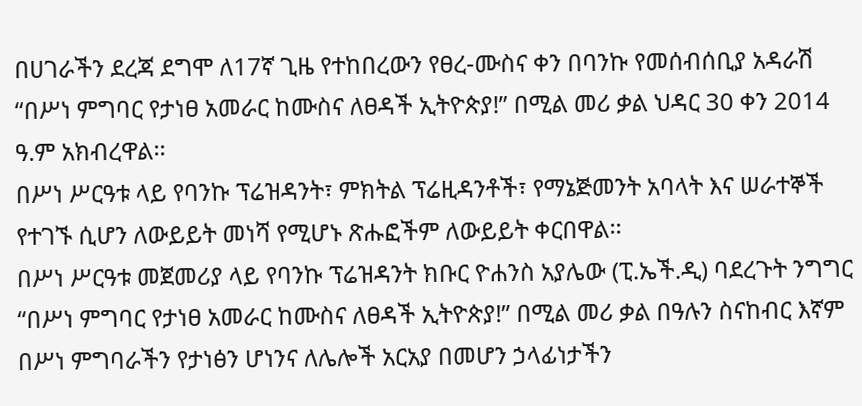በሀገራችን ደረጃ ደግሞ ለ17ኛ ጊዜ የተከበረውን የፀረ-ሙስና ቀን በባንኩ የመሰብሰቢያ አዳራሽ “በሥነ ምግባር የታነፀ አመራር ከሙስና ለፀዳች ኢትዮጵያ!” በሚል መሪ ቃል ህዳር 30 ቀን 2014 ዓ.ም አክብረዋል፡፡
በሥነ ሥርዓቱ ላይ የባንኩ ፕሬዝዳንት፣ ምክትል ፕሬዚዳንቶች፣ የማኔጅመንት አባላት እና ሠራተኞች የተገኙ ሲሆን ለውይይት መነሻ የሚሆኑ ጽሑፎችም ለውይይት ቀርበዋል፡፡
በሥነ ሥርዓቱ መጀመሪያ ላይ የባንኩ ፕሬዝዳንት ክቡር ዮሐንስ አያሌው (ፒ.ኤች.ዲ) ባደረጉት ንግግር “በሥነ ምግባር የታነፀ አመራር ከሙስና ለፀዳች ኢትዮጵያ!” በሚል መሪ ቃል በዓሉን ስናከብር እኛም በሥነ ምግባራችን የታነፅን ሆነንና ለሌሎች አርአያ በመሆን ኃላፊነታችን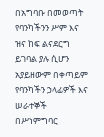በአግባቡ በመወጣት የባንካችንን ሥም እና ዝና ከፍ ልናደርግ ይገባል ያሉ ሲሆን አያይዘውም በቀጣይም የባንካችን ኃላፊዎች እና ሠራተኞች በሥነምግባር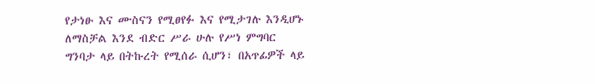የታነፁ እና ሙስናን የሚፀየፉ እና የሚታገሉ እንዲሆኑ ለማስቻል እንደ ብድር ሥራ ሁሉ የሥነ ምግባር ግንባታ ላይ በትኩረት የሚሰራ ሲሆን፣ በአጥፊዎች ላይ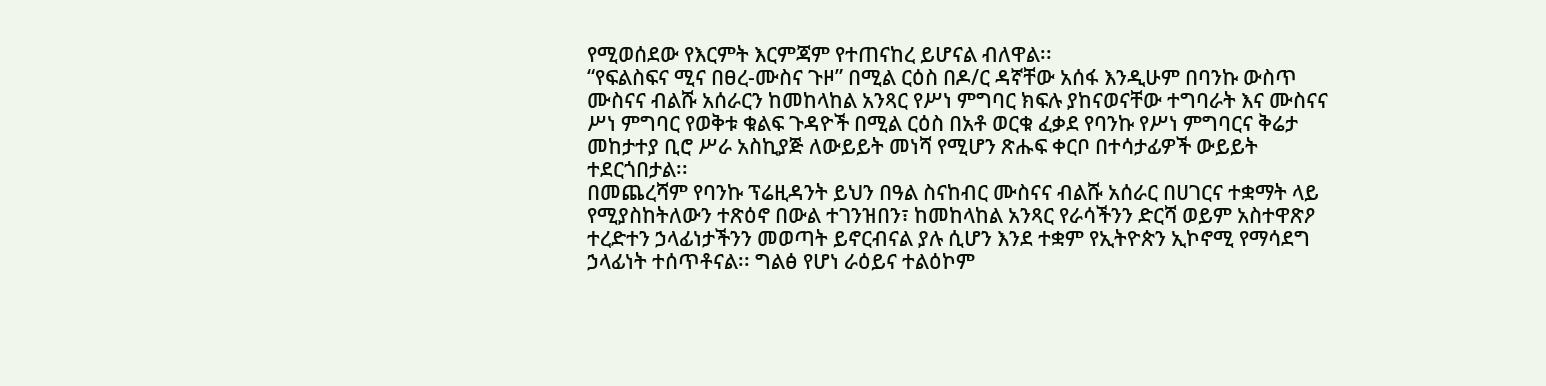የሚወሰደው የእርምት እርምጃም የተጠናከረ ይሆናል ብለዋል፡፡
“የፍልስፍና ሚና በፀረ-ሙስና ጉዞ” በሚል ርዕስ በዶ/ር ዳኛቸው አሰፋ እንዲሁም በባንኩ ውስጥ ሙስናና ብልሹ አሰራርን ከመከላከል አንጻር የሥነ ምግባር ክፍሉ ያከናወናቸው ተግባራት እና ሙስናና ሥነ ምግባር የወቅቱ ቁልፍ ጉዳዮች በሚል ርዕስ በአቶ ወርቁ ፈቃደ የባንኩ የሥነ ምግባርና ቅሬታ መከታተያ ቢሮ ሥራ አስኪያጅ ለውይይት መነሻ የሚሆን ጽሑፍ ቀርቦ በተሳታፊዎች ውይይት ተደርጎበታል፡፡
በመጨረሻም የባንኩ ፕሬዚዳንት ይህን በዓል ስናከብር ሙስናና ብልሹ አሰራር በሀገርና ተቋማት ላይ የሚያስከትለውን ተጽዕኖ በውል ተገንዝበን፣ ከመከላከል አንጻር የራሳችንን ድርሻ ወይም አስተዋጽዖ ተረድተን ኃላፊነታችንን መወጣት ይኖርብናል ያሉ ሲሆን እንደ ተቋም የኢትዮጵን ኢኮኖሚ የማሳደግ ኃላፊነት ተሰጥቶናል፡፡ ግልፅ የሆነ ራዕይና ተልዕኮም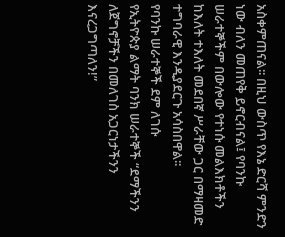አስቀምጠናል፡፡ በዚህ ውስጥ የእኔ ድርሻ ምንድን ነው ብለን መጠየቅ ይኖርብናል፤ የባንኩ ሠራተኞችም በውሎው የተነሱ መልእክቶችን ከእለት ተእለት መደበኛ ሥራቸው ጋር በማዛመድ ተግባራዊ እንዲያደርጉ አሳስበዋል፡፡
የባንኩ ሠራተኞች ደም ለገሱ
የኢትዮጵያ ልማት ባንክ ሠራተኞች “ደማችንን ለጀግኖቻችን በመለገስ አጋርነታችንን እናረጋግጣለን!”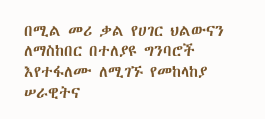በሚል መሪ ቃል የሀገር ህልውናን ለማስከበር በተለያዩ ግንባሮች እየተፋለሙ ለሚገኙ የመከላከያ ሠራዊትና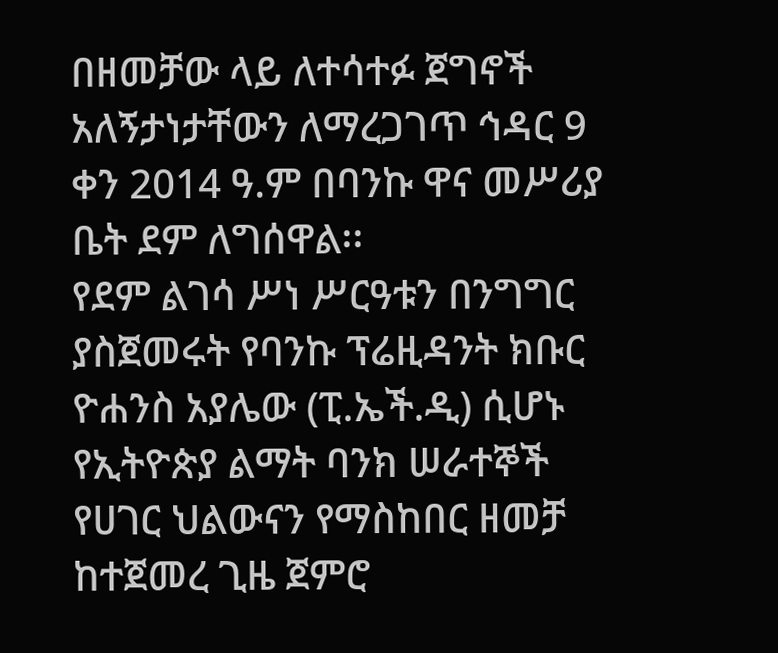በዘመቻው ላይ ለተሳተፉ ጀግኖች አለኝታነታቸውን ለማረጋገጥ ኅዳር 9 ቀን 2014 ዓ.ም በባንኩ ዋና መሥሪያ ቤት ደም ለግሰዋል፡፡
የደም ልገሳ ሥነ ሥርዓቱን በንግግር ያስጀመሩት የባንኩ ፕሬዚዳንት ክቡር ዮሐንስ አያሌው (ፒ.ኤች.ዲ) ሲሆኑ የኢትዮጵያ ልማት ባንክ ሠራተኞች የሀገር ህልውናን የማስከበር ዘመቻ ከተጀመረ ጊዜ ጀምሮ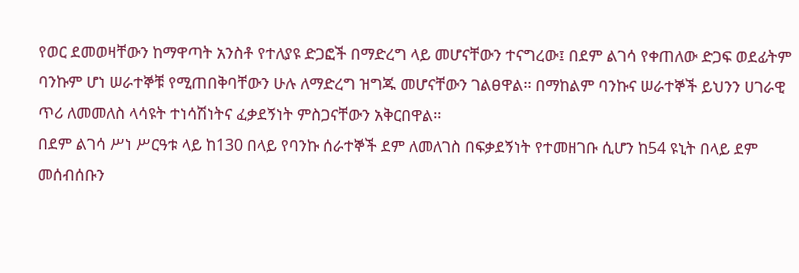የወር ደመወዛቸውን ከማዋጣት አንስቶ የተለያዩ ድጋፎች በማድረግ ላይ መሆናቸውን ተናግረው፤ በደም ልገሳ የቀጠለው ድጋፍ ወደፊትም ባንኩም ሆነ ሠራተኞቹ የሚጠበቅባቸውን ሁሉ ለማድረግ ዝግጁ መሆናቸውን ገልፀዋል፡፡ በማከልም ባንኩና ሠራተኞች ይህንን ሀገራዊ ጥሪ ለመመለስ ላሳዩት ተነሳሽነትና ፈቃደኝነት ምስጋናቸውን አቅርበዋል፡፡
በደም ልገሳ ሥነ ሥርዓቱ ላይ ከ130 በላይ የባንኩ ሰራተኞች ደም ለመለገስ በፍቃደኝነት የተመዘገቡ ሲሆን ከ54 ዩኒት በላይ ደም መሰብሰቡን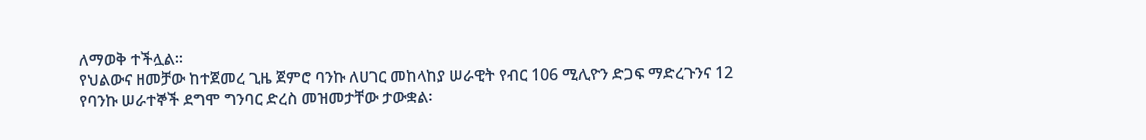ለማወቅ ተችሏል፡፡
የህልውና ዘመቻው ከተጀመረ ጊዜ ጀምሮ ባንኩ ለሀገር መከላከያ ሠራዊት የብር 106 ሚሊዮን ድጋፍ ማድረጉንና 12 የባንኩ ሠራተኞች ደግሞ ግንባር ድረስ መዝመታቸው ታውቋል፡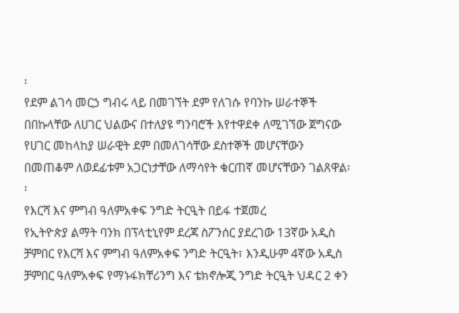፡
የደም ልገሳ መርኃ ግብሩ ላይ በመገኘት ደም የለገሱ የባንኩ ሠራተኞች በበኩላቸው ለሀገር ህልውና በተለያዩ ግንባሮች እየተዋደቀ ለሚገኘው ጀግናው የሀገር መከላከያ ሠራዊት ደም በመለገሳቸው ደስተኞች መሆናቸውን በመጠቆም ለወደፊቱም አጋርነታቸው ለማሳየት ቁርጠኛ መሆናቸውን ገልጸዋል፡፡
የእርሻ እና ምግብ ዓለምአቀፍ ንግድ ትርዒት በይፋ ተጀመረ
የኢትዮጵያ ልማት ባንክ በፕላቲኒየም ደረጃ ስፖንሰር ያደረገው 13ኛው አዲስ ቻምበር የእርሻ እና ምግብ ዓለምአቀፍ ንግድ ትርዒት፣ እንዲሁም 4ኛው አዲስ ቻምበር ዓለምአቀፍ የማኑፋክቸሪንግ እና ቴክኖሎጂ ንግድ ትርዒት ህዳር 2 ቀን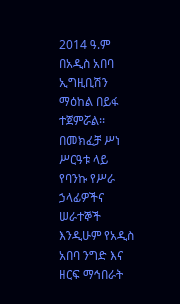2014 ዓ.ም በአዲስ አበባ ኢግዚቢሽን ማዕከል በይፋ ተጀምሯል፡፡
በመክፈቻ ሥነ ሥርዓቱ ላይ የባንኩ የሥራ ኃላፊዎችና ሠራተኞች እንዲሁም የአዲስ አበባ ንግድ እና ዘርፍ ማኅበራት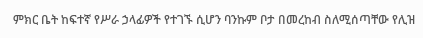ምክር ቤት ከፍተኛ የሥራ ኃላፊዎች የተገኙ ሲሆን ባንኩም ቦታ በመረከብ ስለሚሰጣቸው የሊዝ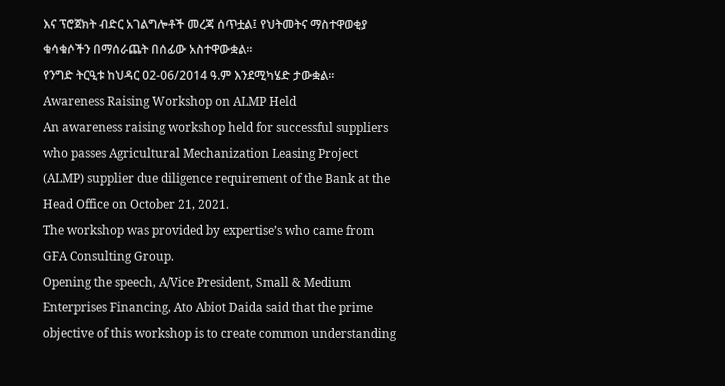እና ፕሮጀክት ብድር አገልግሎቶች መረጃ ሰጥቷል፤ የህትመትና ማስተዋወቂያ ቁሳቁሶችን በማሰራጨት በሰፊው አስተዋውቋል፡፡
የንግድ ትርዒቱ ከህዳር 02-06/2014 ዓ.ም እንደሚካሄድ ታውቋል፡፡
Awareness Raising Workshop on ALMP Held
An awareness raising workshop held for successful suppliers who passes Agricultural Mechanization Leasing Project (ALMP) supplier due diligence requirement of the Bank at the Head Office on October 21, 2021.
The workshop was provided by expertise’s who came from GFA Consulting Group.
Opening the speech, A/Vice President, Small & Medium Enterprises Financing, Ato Abiot Daida said that the prime objective of this workshop is to create common understanding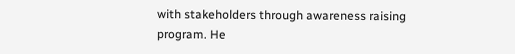with stakeholders through awareness raising program. He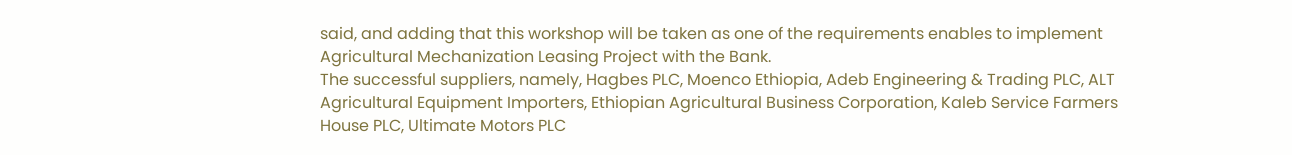said, and adding that this workshop will be taken as one of the requirements enables to implement Agricultural Mechanization Leasing Project with the Bank.
The successful suppliers, namely, Hagbes PLC, Moenco Ethiopia, Adeb Engineering & Trading PLC, ALT Agricultural Equipment Importers, Ethiopian Agricultural Business Corporation, Kaleb Service Farmers House PLC, Ultimate Motors PLC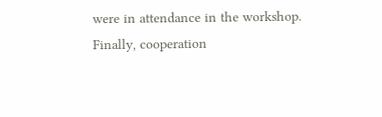were in attendance in the workshop.
Finally, cooperation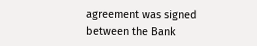agreement was signed between the Bank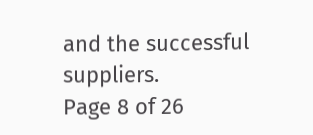and the successful suppliers.
Page 8 of 26